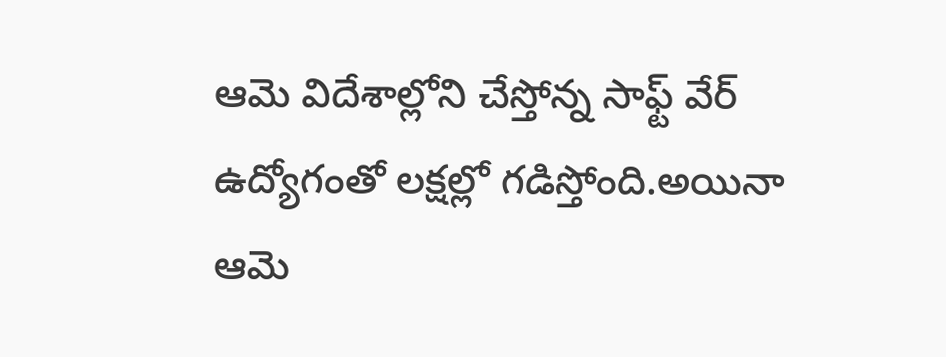ఆమె విదేశాల్లోని చేస్తోన్న సాఫ్ట్ వేర్ ఉద్యోగంతో లక్షల్లో గడిస్తోంది.అయినా ఆమె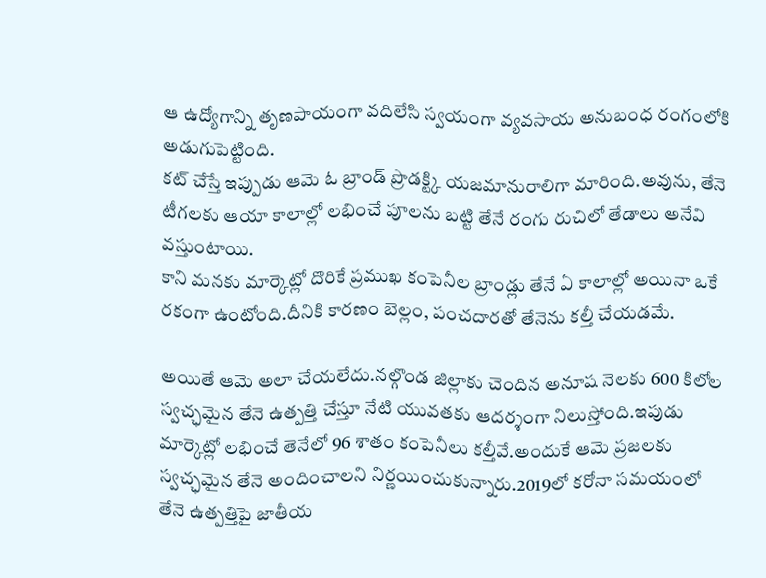ఆ ఉద్యోగాన్ని తృణపాయంగా వదిలేసి స్వయంగా వ్యవసాయ అనుబంధ రంగంలోకి అడుగుపెట్టింది.
కట్ చేస్తే ఇప్పుడు ఆమె ఓ బ్రాండ్ ప్రొడక్ట్కి యజమానురాలిగా మారింది.అవును, తేనె టీగలకు ఆయా కాలాల్లో లభించే పూలను బట్టి తేనే రంగు రుచిలో తేడాలు అనేవి వస్తుంటాయి.
కాని మనకు మార్కెట్లో దొరికే ప్రముఖ కంపెనీల బ్రాండ్లు తేనే ఏ కాలాల్లో అయినా ఒకే రకంగా ఉంటోంది.దీనికి కారణం బెల్లం, పంచదారతో తేనెను కల్తీ చేయడమే.

అయితే ఆమె అలా చేయలేదు.నల్గొండ జిల్లాకు చెందిన అనూష నెలకు 600 కిలోల స్వచ్ఛమైన తేనె ఉత్పత్తి చేస్తూ నేటి యువతకు ఆదర్శంగా నిలుస్తోంది.ఇపుడు మార్కెట్లో లభించే తెనేలో 96 శాతం కంపెనీలు కల్తీవే.అందుకే ఆమె ప్రజలకు స్వచ్ఛమైన తేనె అందించాలని నిర్ణయించుకున్నారు.2019లో కరోనా సమయంలో తేనె ఉత్పత్తిపై జాతీయ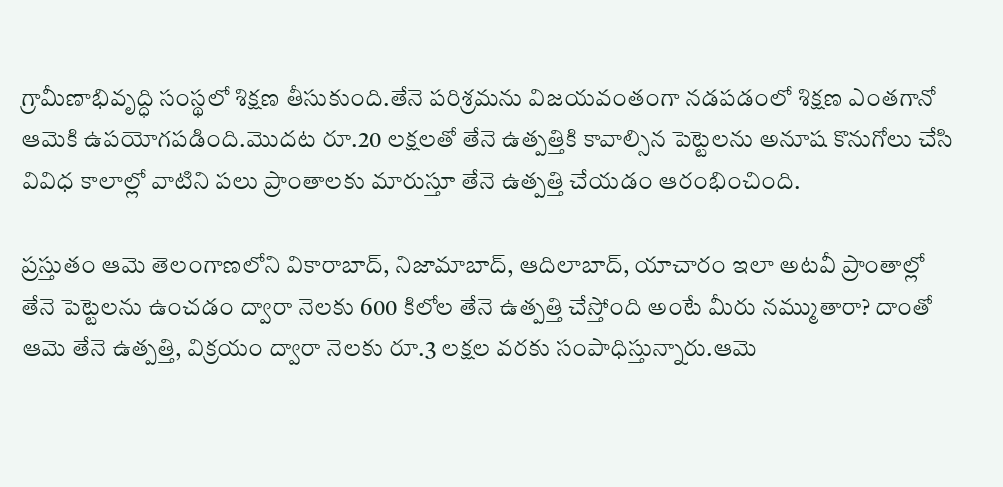గ్రామీణాభివృద్ధి సంస్థలో శిక్షణ తీసుకుంది.తేనె పరిశ్రమను విజయవంతంగా నడపడంలో శిక్షణ ఎంతగానో ఆమెకి ఉపయోగపడింది.మొదట రూ.20 లక్షలతో తేనె ఉత్పత్తికి కావాల్సిన పెట్టెలను అనూష కొనుగోలు చేసి వివిధ కాలాల్లో వాటిని పలు ప్రాంతాలకు మారుస్తూ తేనె ఉత్పత్తి చేయడం ఆరంభించింది.

ప్రస్తుతం ఆమె తెలంగాణలోని వికారాబాద్, నిజామాబాద్, ఆదిలాబాద్, యాచారం ఇలా అటవీ ప్రాంతాల్లో తేనె పెట్టెలను ఉంచడం ద్వారా నెలకు 600 కిలోల తేనె ఉత్పత్తి చేస్తోంది అంటే మీరు నమ్ముతారా? దాంతో ఆమె తేనె ఉత్పత్తి, విక్రయం ద్వారా నెలకు రూ.3 లక్షల వరకు సంపాధిస్తున్నారు.ఆమె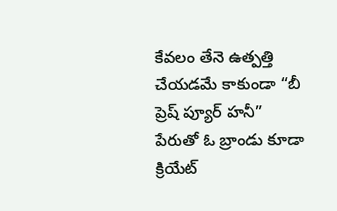కేవలం తేనె ఉత్పత్తి చేయడమే కాకుండా “బీ ప్రెష్ ప్యూర్ హనీ” పేరుతో ఓ బ్రాండు కూడా క్రియేట్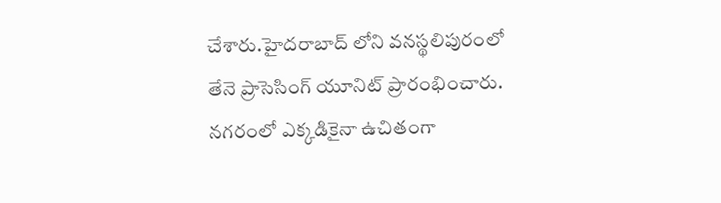చేశారు.హైదరాబాద్ లోని వనస్థలిపురంలో తేనె ప్రాసెసింగ్ యూనిట్ ప్రారంభించారు.
నగరంలో ఎక్కడికైనా ఉచితంగా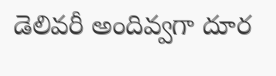డెలివరీ అందివ్వగా దూర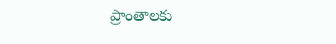ప్రాంతాలకు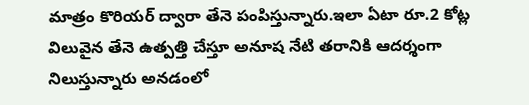మాత్రం కొరియర్ ద్వారా తేనె పంపిస్తున్నారు.ఇలా ఏటా రూ.2 కోట్ల విలువైన తేనె ఉత్పత్తి చేస్తూ అనూష నేటి తరానికి ఆదర్శంగా నిలుస్తున్నారు అనడంలో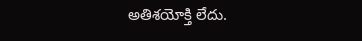అతిశయోక్తి లేదు.